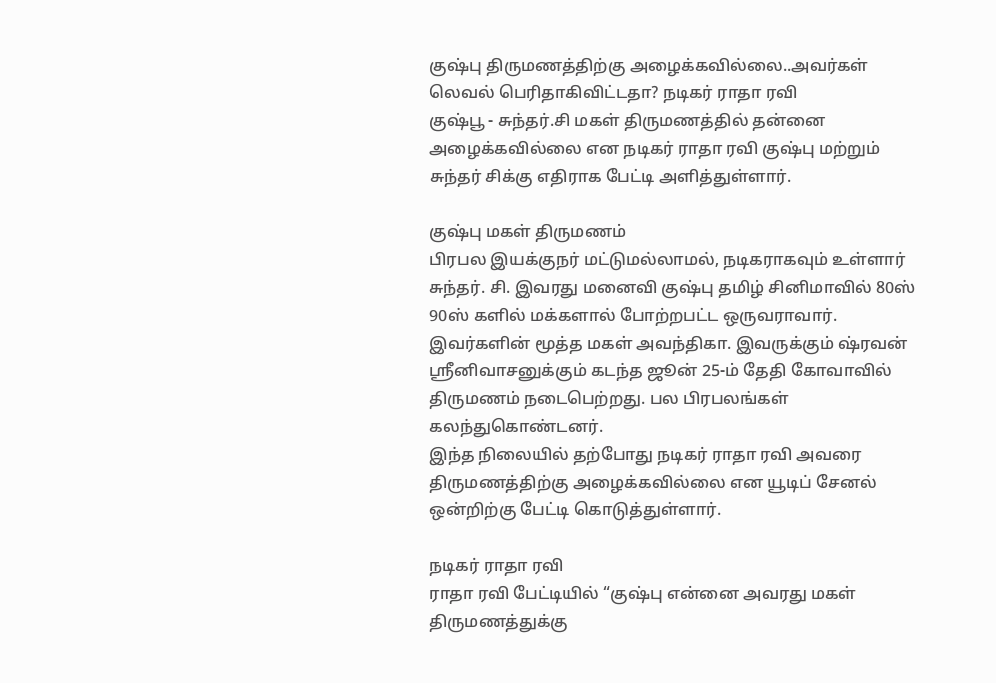குஷ்பு திருமணத்திற்கு அழைக்கவில்லை..அவர்கள் லெவல் பெரிதாகிவிட்டதா? நடிகர் ராதா ரவி
குஷ்பூ - சுந்தர்.சி மகள் திருமணத்தில் தன்னை அழைக்கவில்லை என நடிகர் ராதா ரவி குஷ்பு மற்றும் சுந்தர் சிக்கு எதிராக பேட்டி அளித்துள்ளார்.

குஷ்பு மகள் திருமணம்
பிரபல இயக்குநர் மட்டுமல்லாமல், நடிகராகவும் உள்ளார் சுந்தர். சி. இவரது மனைவி குஷ்பு தமிழ் சினிமாவில் 80ஸ் 90ஸ் களில் மக்களால் போற்றபட்ட ஒருவராவார்.
இவர்களின் மூத்த மகள் அவந்திகா. இவருக்கும் ஷ்ரவன் ஸ்ரீனிவாசனுக்கும் கடந்த ஜூன் 25-ம் தேதி கோவாவில் திருமணம் நடைபெற்றது. பல பிரபலங்கள் கலந்துகொண்டனர்.
இந்த நிலையில் தற்போது நடிகர் ராதா ரவி அவரை திருமணத்திற்கு அழைக்கவில்லை என யூடிப் சேனல் ஒன்றிற்கு பேட்டி கொடுத்துள்ளார்.

நடிகர் ராதா ரவி
ராதா ரவி பேட்டியில் “குஷ்பு என்னை அவரது மகள் திருமணத்துக்கு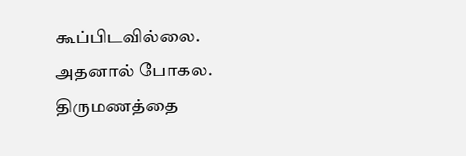கூப்பிடவில்லை. அதனால் போகல. திருமணத்தை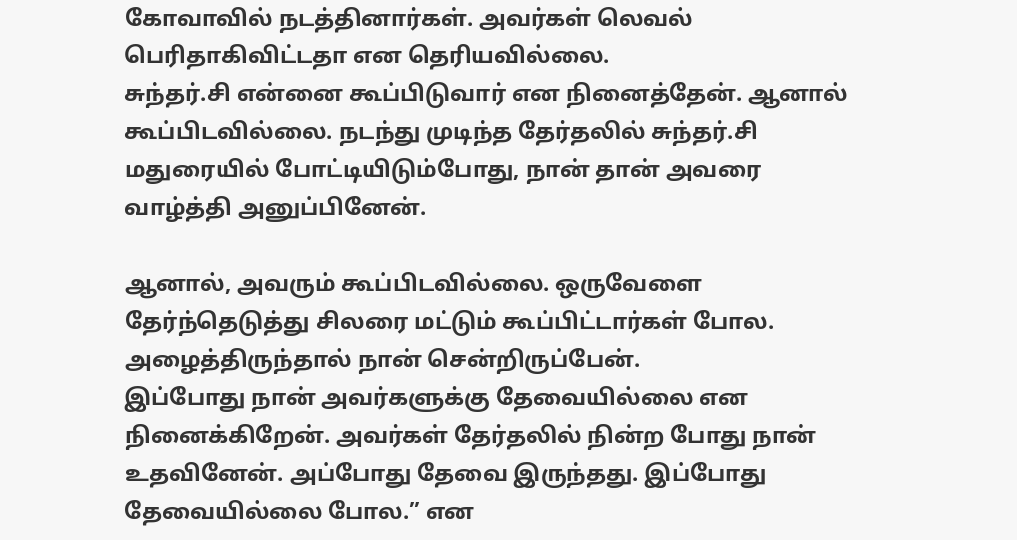கோவாவில் நடத்தினார்கள். அவர்கள் லெவல் பெரிதாகிவிட்டதா என தெரியவில்லை.
சுந்தர்.சி என்னை கூப்பிடுவார் என நினைத்தேன். ஆனால் கூப்பிடவில்லை. நடந்து முடிந்த தேர்தலில் சுந்தர்.சி மதுரையில் போட்டியிடும்போது, நான் தான் அவரை வாழ்த்தி அனுப்பினேன்.

ஆனால், அவரும் கூப்பிடவில்லை. ஒருவேளை தேர்ந்தெடுத்து சிலரை மட்டும் கூப்பிட்டார்கள் போல. அழைத்திருந்தால் நான் சென்றிருப்பேன்.
இப்போது நான் அவர்களுக்கு தேவையில்லை என நினைக்கிறேன். அவர்கள் தேர்தலில் நின்ற போது நான் உதவினேன். அப்போது தேவை இருந்தது. இப்போது தேவையில்லை போல.” என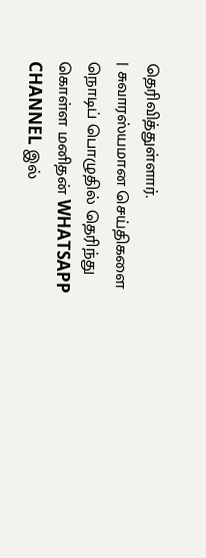தெரிவித்துள்ளார்.
| சுவாரஸ்யமான செய்திகளை நொடிப் பொழுதில் தெரிந்து கொள்ள மனிதன் WHATSAPP CHANNEL இல்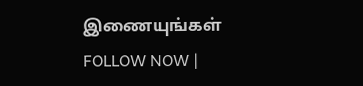இணையுங்கள் FOLLOW NOW |